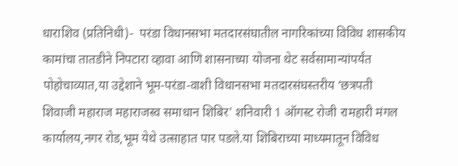धाराशिव (प्रतिनिधी)-  परंडा विधानसभा मतदारसंघातील नागरिकांच्या विविध शासकीय कामांचा तातडीने निपटारा व्हावा आणि शासनाच्या योजना थेट सर्वसामान्यांपर्यंत पोहोचाव्यात,या उद्देशाने भूम-परंडा-वाशी विधानसभा मतदारसंघस्तरीय ‌‘छत्रपती शिवाजी महाराज महाराजस्व समाधान शिबिर' शनिवारी 1 ऑगस्ट रोजी रामहारी मंगल कार्यालय,नगर रोड,भूम येथे उत्साहात पार पडले.या शिबिराच्या माध्यमातून विविध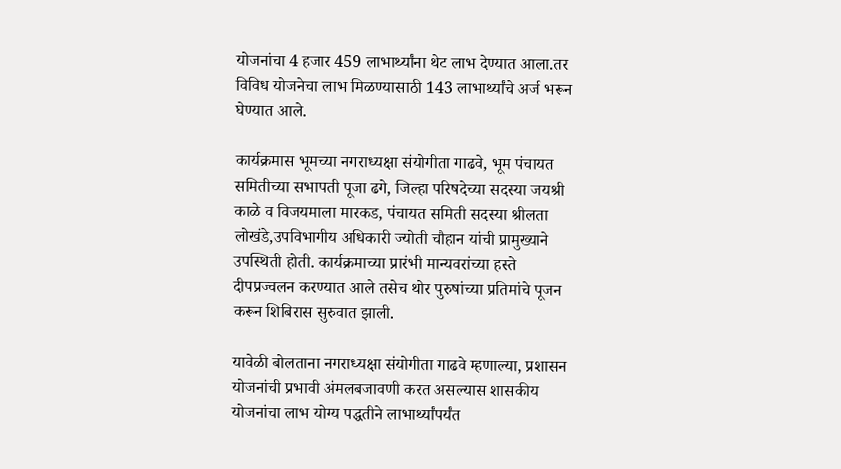योजनांचा 4 हजार 459 लाभार्थ्यांना थेट लाभ देण्यात आला.तर विविध योजनेचा लाभ मिळण्यासाठी 143 लाभार्थ्यांचे अर्ज भरून घेण्यात आले.

कार्यक्रमास भूमच्या नगराध्यक्षा संयोगीता गाढवे, भूम पंचायत समितीच्या सभापती पूजा ढगे, जिल्हा परिषदेच्या सदस्या जयश्री काळे व विजयमाला मारकड, पंचायत समिती सदस्या श्रीलता लोखंडे,उपविभागीय अधिकारी ज्योती चौहान यांची प्रामुख्याने उपस्थिती होती. कार्यक्रमाच्या प्रारंभी मान्यवरांच्या हस्ते दीपप्रज्वलन करण्यात आले तसेच थोर पुरुषांच्या प्रतिमांचे पूजन करून शिबिरास सुरुवात झाली.

यावेळी बोलताना नगराध्यक्षा संयोगीता गाढवे म्हणाल्या, प्रशासन योजनांची प्रभावी अंमलबजावणी करत असल्यास शासकीय योजनांचा लाभ योग्य पद्धतीने लाभार्थ्यांपर्यंत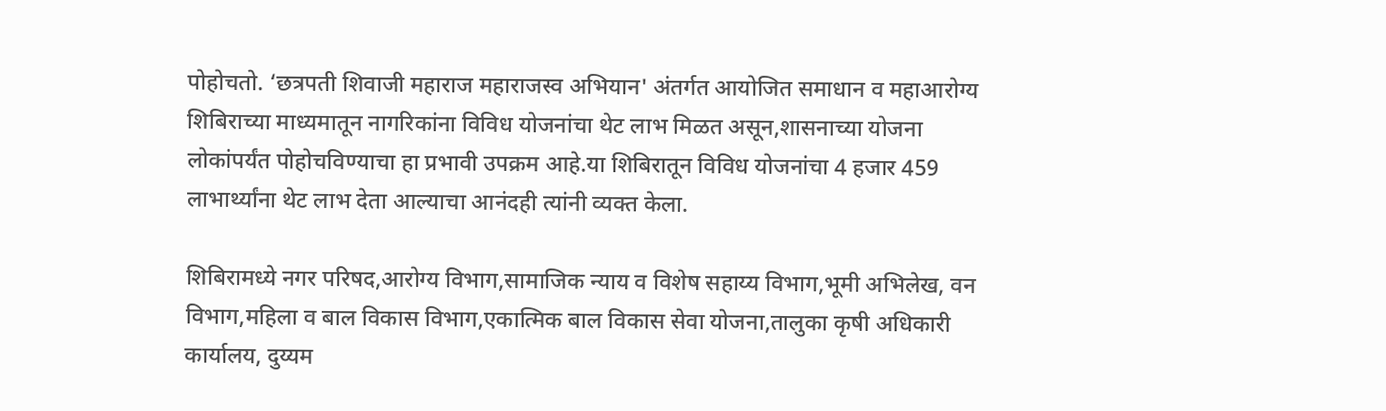पोहोचतो. ‘छत्रपती शिवाजी महाराज महाराजस्व अभियान' अंतर्गत आयोजित समाधान व महाआरोग्य शिबिराच्या माध्यमातून नागरिकांना विविध योजनांचा थेट लाभ मिळत असून,शासनाच्या योजना लोकांपर्यंत पोहोचविण्याचा हा प्रभावी उपक्रम आहे.या शिबिरातून विविध योजनांचा 4 हजार 459 लाभार्थ्यांना थेट लाभ देता आल्याचा आनंदही त्यांनी व्यक्त केला.

शिबिरामध्ये नगर परिषद,आरोग्य विभाग,सामाजिक न्याय व विशेष सहाय्य विभाग,भूमी अभिलेख, वन विभाग,महिला व बाल विकास विभाग,एकात्मिक बाल विकास सेवा योजना,तालुका कृषी अधिकारी कार्यालय, दुय्यम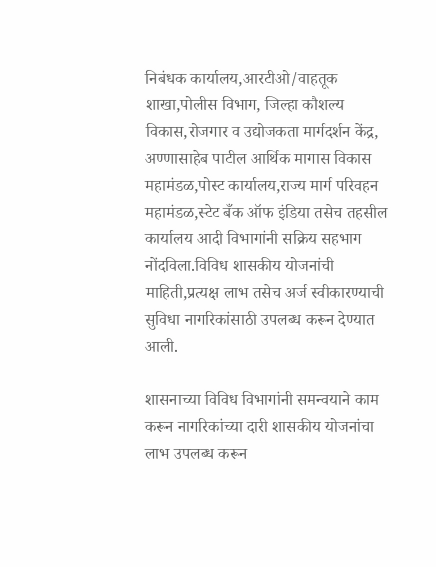निबंधक कार्यालय,आरटीओ/वाहतूक शाखा,पोलीस विभाग, जिल्हा कौशल्य विकास,रोजगार व उद्योजकता मार्गदर्शन केंद्र, अण्णासाहेब पाटील आर्थिक मागास विकास महामंडळ,पोस्ट कार्यालय,राज्य मार्ग परिवहन महामंडळ,स्टेट बँक ऑफ इंडिया तसेच तहसील कार्यालय आदी विभागांनी सक्रिय सहभाग नोंदविला.विविध शासकीय योजनांची माहिती,प्रत्यक्ष लाभ तसेच अर्ज स्वीकारण्याची सुविधा नागरिकांसाठी उपलब्ध करून देण्यात आली.

शासनाच्या विविध विभागांनी समन्वयाने काम करून नागरिकांच्या दारी शासकीय योजनांचा लाभ उपलब्ध करून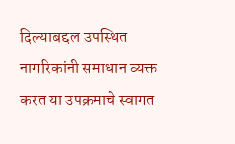दिल्याबद्दल उपस्थित नागरिकांनी समाधान व्यक्त करत या उपक्रमाचे स्वागत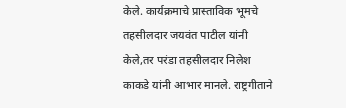केले. कार्यक्रमाचे प्रास्ताविक भूमचे तहसीलदार जयवंत पाटील यांनी केले,तर परंडा तहसीलदार निलेश काकडे यांनी आभार मानले. राष्ट्रगीताने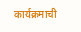कार्यक्रमाची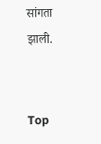सांगता झाली.


Top